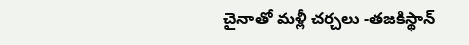చైనాతో మళ్లీ చర్చలు -తజకిస్థాన్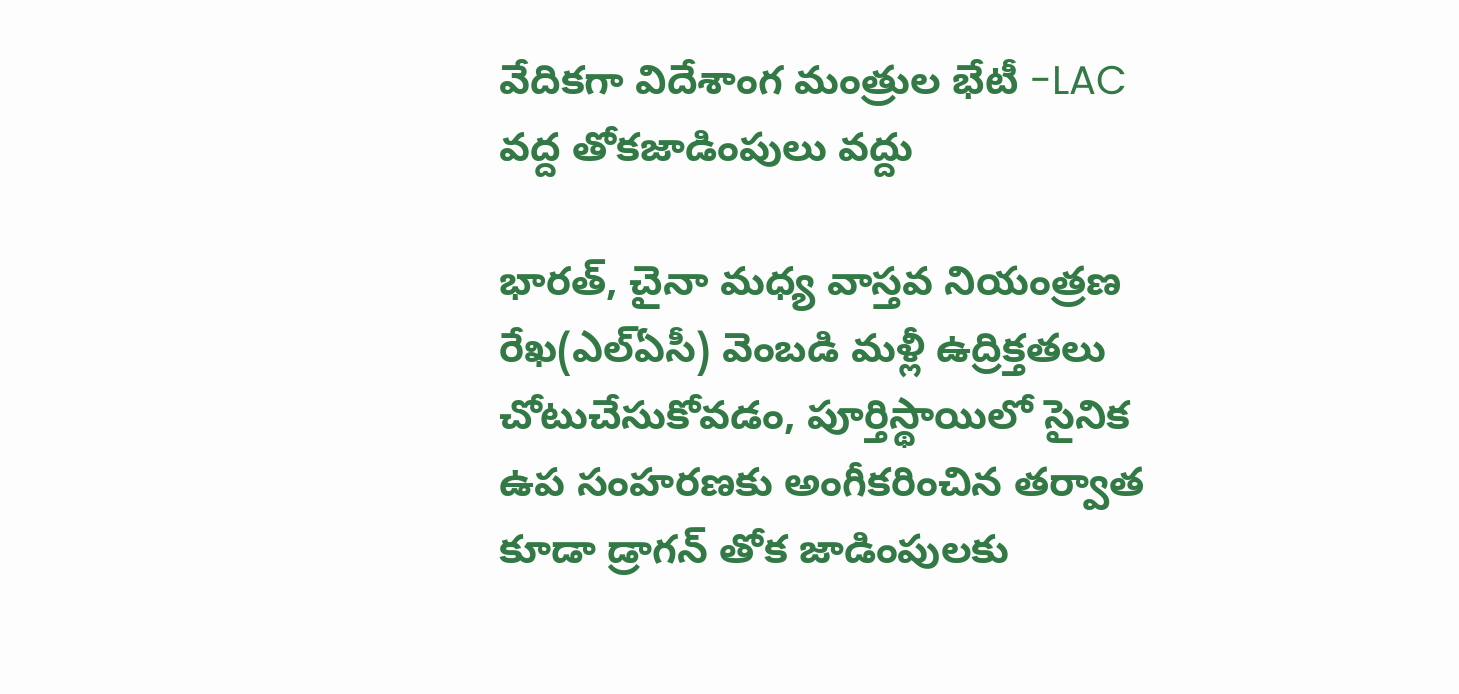వేదికగా విదేశాంగ మంత్రుల భేటీ -LAC వద్ద తోకజాడింపులు వద్దు

భారత్, చైనా మధ్య వాస్తవ నియంత్రణ రేఖ(ఎల్ఏసీ) వెంబడి మళ్లీ ఉద్రిక్తతలు చోటుచేసుకోవడం, పూర్తిస్థాయిలో సైనిక ఉప సంహరణకు అంగీకరించిన తర్వాత కూడా డ్రాగన్ తోక జాడింపులకు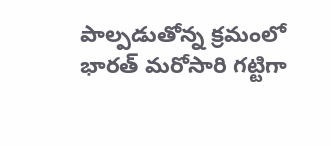పాల్పడుతోన్న క్రమంలో భారత్ మరోసారి గట్టిగా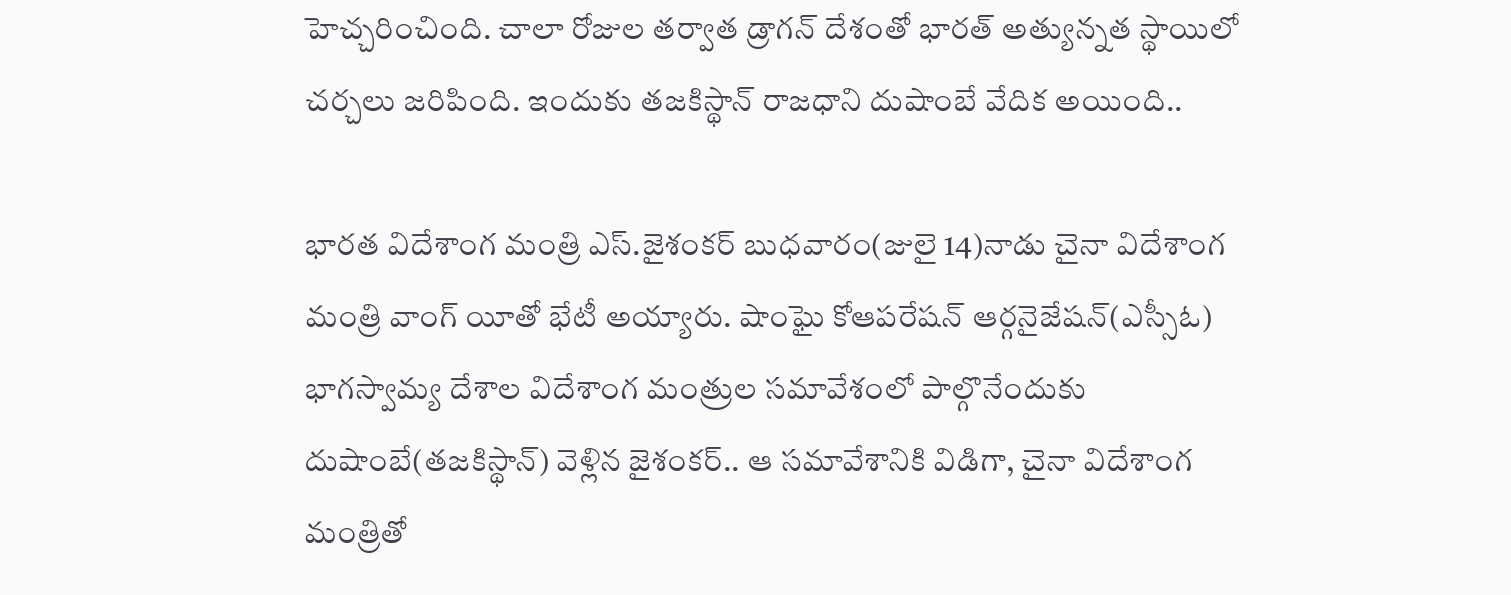హెచ్చరించింది. చాలా రోజుల తర్వాత డ్రాగన్ దేశంతో భారత్ అత్యున్నత స్థాయిలో చర్చలు జరిపింది. ఇందుకు తజకిస్థాన్ రాజధాని దుషాంబే వేదిక అయింది..

భారత విదేశాంగ మంత్రి ఎస్.జైశంకర్ బుధవారం(జులై 14)నాడు చైనా విదేశాంగ మంత్రి వాంగ్ యీతో భేటీ అయ్యారు. షాంఘై కోఆపరేషన్ ఆర్గనైజేషన్(ఎస్సీఓ) భాగస్వామ్య దేశాల విదేశాంగ మంత్రుల సమావేశంలో పాల్గొనేందుకు దుషాంబే(తజకిస్థాన్) వెళ్లిన జైశంకర్.. ఆ సమావేశానికి విడిగా, చైనా విదేశాంగ మంత్రితో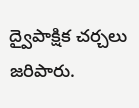ద్వైపాక్షిక చర్చలు జరిపారు.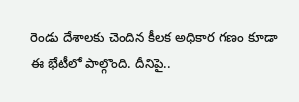రెండు దేశాలకు చెందిన కీలక అధికార గణం కూడా ఈ భేటీలో పాల్గొంది. దీనిపై..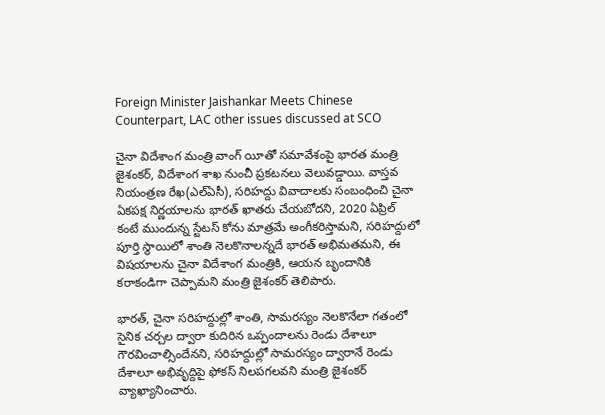Foreign Minister Jaishankar Meets Chinese Counterpart, LAC other issues discussed at SCO

చైనా విదేశాంగ మంత్రి వాంగ్ యీతో సమావేశంపై భారత మంత్రి జైశంకర్, విదేశాంగ శాఖ నుంచీ ప్రకటనలు వెలువడ్డాయి. వాస్తవ నియంత్రణ రేఖ(ఎల్ఏసీ), సరిహద్దు వివాదాలకు సంబంధించి చైనా ఏకపక్ష నిర్ణయాలను భారత్ ఖాతరు చేయబోదని, 2020 ఏప్రిల్ కంటే ముందున్న స్టేటస్ కోను మాత్రమే అంగీకరిస్తామని, సరిహద్దులో పూర్తి స్థాయిలో శాంతి నెలకొనాలన్నదే భారత్ అభిమతమని, ఈ విషయాలను చైనా విదేశాంగ మంత్రికి, ఆయన బృందానికి కరాకండిగా చెప్పామని మంత్రి జైశంకర్ తెలిపారు.

భారత్, చైనా సరిహద్దుల్లో శాంతి, సామరస్యం నెలకొనేలా గతంలో సైనిక చర్చల ద్వారా కుదిరిన ఒప్పందాలను రెండు దేశాలూ గౌరవించాల్సిందేనని, సరిహద్దుల్లో సామరస్యం ద్వారానే రెండు దేశాలూ అభివృద్దిపై ఫోకస్ నిలపగలవని మంత్రి జైశంకర్ వ్యాఖ్యానించారు.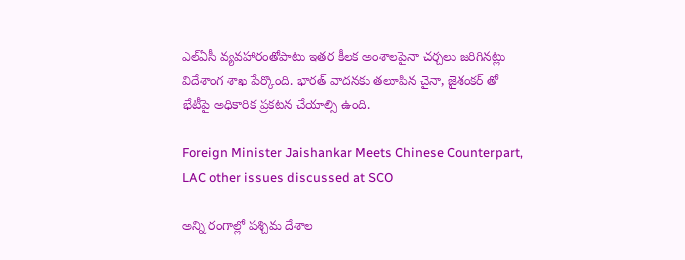ఎల్ఏసీ వ్యవహారంతోపాటు ఇతర కీలక అంశాలపైనా చర్చలు జరిగినట్లు విదేశాంగ శాఖ పేర్కొంది. భారత్ వాదనకు తలూపిన చైనా, జైశంకర్ తో భేటీపై అధికారిక ప్రకటన చేయాల్సి ఉంది.

Foreign Minister Jaishankar Meets Chinese Counterpart, LAC other issues discussed at SCO

అన్ని రంగాల్లో పశ్చిమ దేశాల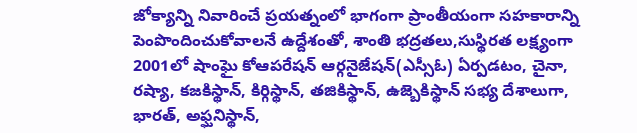జోక్యాన్ని నివారించే ప్రయత్నంలో భాగంగా ప్రాంతీయంగా సహకారాన్ని పెంపొందించుకోవాలనే ఉద్దేశంతో, శాంతి భద్రతలు,సుస్థిరత లక్ష్యంగా 2001లో షాంఘై కోఆపరేషన్ ఆర్గనైజేషన్(ఎస్సీఓ) ఏర్పడటం, చైనా, రష్యా, కజకిస్థాన్, కిర్గిస్థాన్, తజికిస్థాన్, ఉజ్బెకిస్థాన్ సభ్య దేశాలుగా, భారత్, అఫ్ఘనిస్థాన్,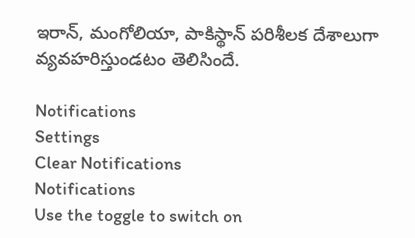ఇరాన్, మంగోలియా, పాకిస్థాన్ పరిశీలక దేశాలుగా వ్యవహరిస్తుండటం తెలిసిందే.

Notifications
Settings
Clear Notifications
Notifications
Use the toggle to switch on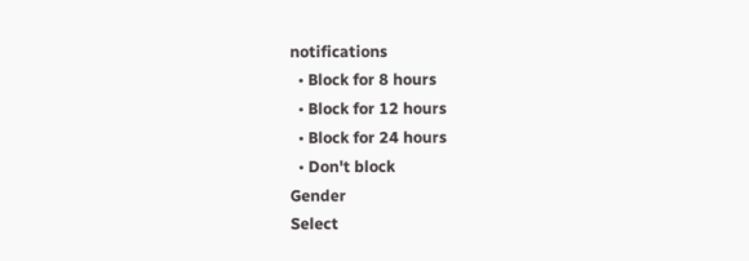notifications
  • Block for 8 hours
  • Block for 12 hours
  • Block for 24 hours
  • Don't block
Gender
Select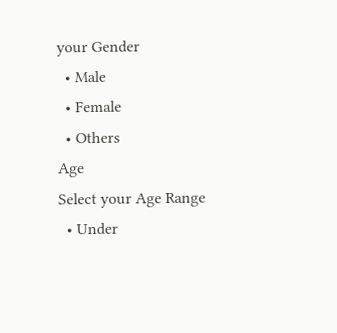your Gender
  • Male
  • Female
  • Others
Age
Select your Age Range
  • Under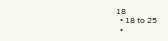18
  • 18 to 25
  •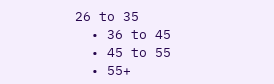26 to 35
  • 36 to 45
  • 45 to 55
  • 55+